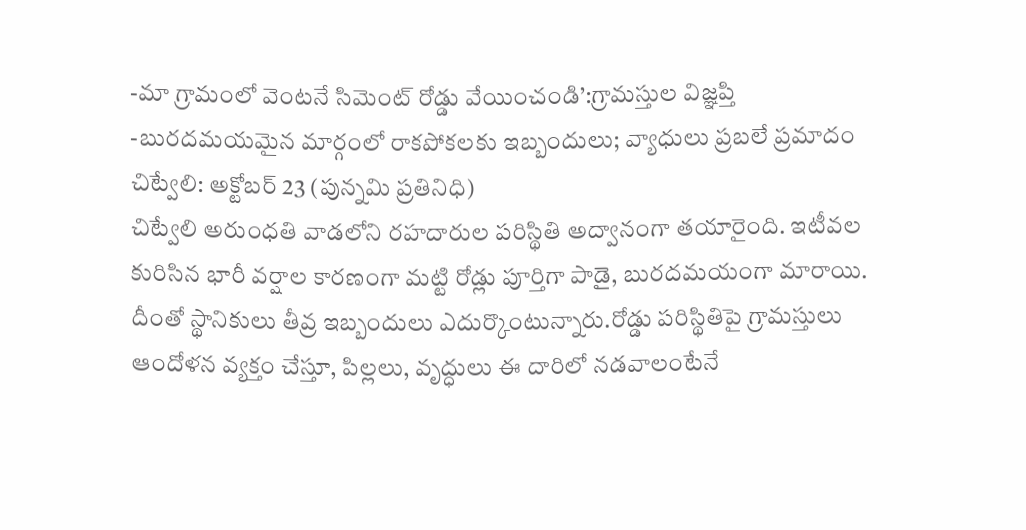-మా గ్రామంలో వెంటనే సిమెంట్ రోడ్డు వేయించండి’:గ్రామస్తుల విజ్ఞప్తి
-బురదమయమైన మార్గంలో రాకపోకలకు ఇబ్బందులు; వ్యాధులు ప్రబలే ప్రమాదం
చిట్వేలి: అక్టోబర్ 23 (పున్నమి ప్రతినిధి)
చిట్వేలి అరుంధతి వాడలోని రహదారుల పరిస్థితి అద్వానంగా తయారైంది. ఇటీవల కురిసిన భారీ వర్షాల కారణంగా మట్టి రోడ్లు పూర్తిగా పాడై, బురదమయంగా మారాయి. దీంతో స్థానికులు తీవ్ర ఇబ్బందులు ఎదుర్కొంటున్నారు.రోడ్డు పరిస్థితిపై గ్రామస్తులు ఆందోళన వ్యక్తం చేస్తూ, పిల్లలు, వృద్ధులు ఈ దారిలో నడవాలంటేనే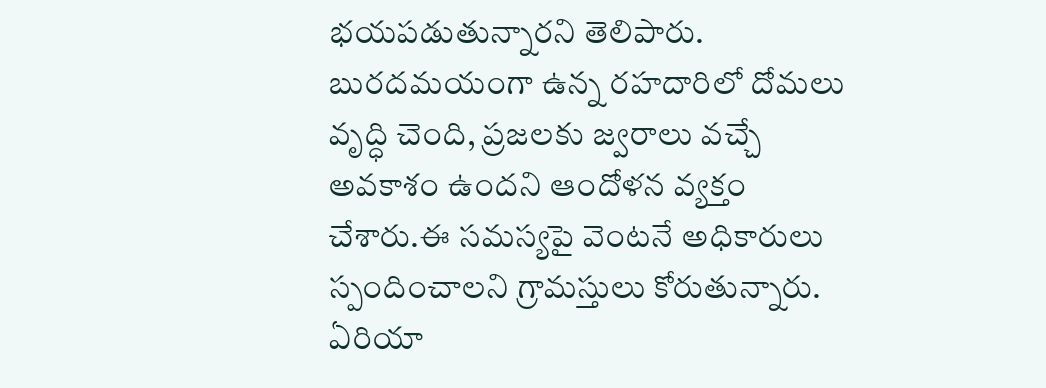భయపడుతున్నారని తెలిపారు. బురదమయంగా ఉన్న రహదారిలో దోమలు వృద్ధి చెంది, ప్రజలకు జ్వరాలు వచ్చే అవకాశం ఉందని ఆందోళన వ్యక్తం చేశారు.ఈ సమస్యపై వెంటనే అధికారులు స్పందించాలని గ్రామస్తులు కోరుతున్నారు. ఏరియా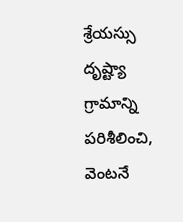శ్రేయస్సు దృష్ట్యా గ్రామాన్ని పరిశీలించి, వెంటనే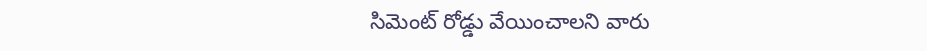సిమెంట్ రోడ్డు వేయించాలని వారు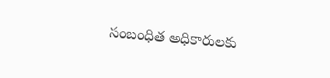సంబంధిత అధికారులకు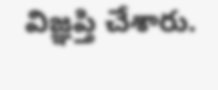విజ్ఞప్తి చేశారు.